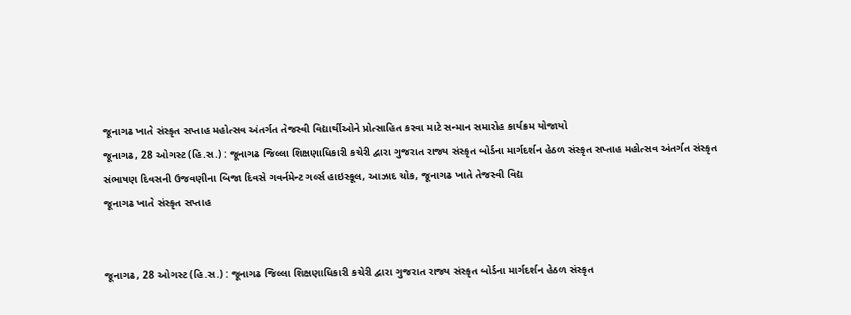જૂનાગઢ ખાતે સંસ્કૃત સપ્તાહ મહોત્સવ અંતર્ગત તેજસ્વી વિદ્યાર્થીઓને પ્રોત્સાહિત કરવા માટે સન્માન સમારોહ કાર્યક્રમ યોજાયો
જૂનાગઢ, 28 ઓગસ્ટ (હિ.સ.) : જૂનાગઢ જિલ્લા શિક્ષણાધિકારી કચેરી દ્વારા ગુજરાત રાજ્ય સંસ્કૃત બોર્ડના માર્ગદર્શન હેઠળ સંસ્કૃત સપ્તાહ મહોત્સવ અંતર્ગત સંસ્કૃત સંભાષણ દિવસની ઉજવણીના બિજા દિવસે ગવર્નમેન્ટ ગર્લ્સ હાઇસ્કૂલ, આઝાદ ચોક, જૂનાગઢ ખાતે તેજસ્વી વિદ્ય
જૂનાગઢ ખાતે સંસ્કૃત સપ્તાહ


જૂનાગઢ, 28 ઓગસ્ટ (હિ.સ.) : જૂનાગઢ જિલ્લા શિક્ષણાધિકારી કચેરી દ્વારા ગુજરાત રાજ્ય સંસ્કૃત બોર્ડના માર્ગદર્શન હેઠળ સંસ્કૃત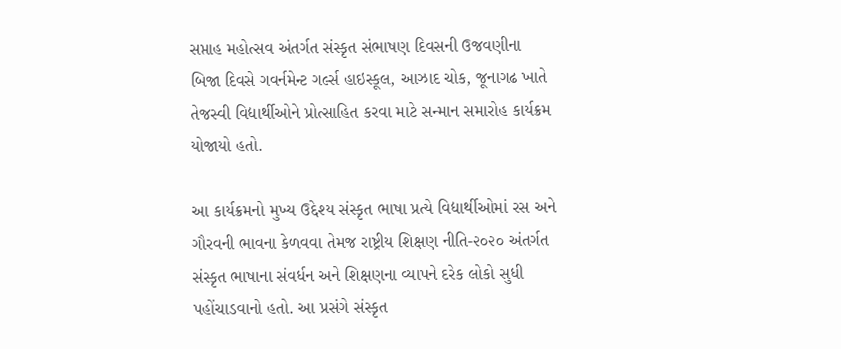સપ્તાહ મહોત્સવ અંતર્ગત સંસ્કૃત સંભાષણ દિવસની ઉજવણીના બિજા દિવસે ગવર્નમેન્ટ ગર્લ્સ હાઇસ્કૂલ, આઝાદ ચોક, જૂનાગઢ ખાતે તેજસ્વી વિદ્યાર્થીઓને પ્રોત્સાહિત કરવા માટે સન્માન સમારોહ કાર્યક્રમ યોજાયો હતો.

આ કાર્યક્રમનો મુખ્ય ઉદ્દેશ્ય સંસ્કૃત ભાષા પ્રત્યે વિદ્યાર્થીઓમાં રસ અને ગૌરવની ભાવના કેળવવા તેમજ રાષ્ટ્રીય શિક્ષણ નીતિ-૨૦૨૦ અંતર્ગત સંસ્કૃત ભાષાના સંવર્ધન અને શિક્ષણના વ્યાપને દરેક લોકો સુધી પહોંચાડવાનો હતો. આ પ્રસંગે સંસ્કૃત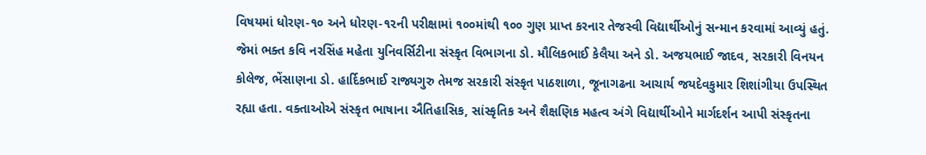વિષયમાં ધોરણ-૧૦ અને ધોરણ-૧૨ની પરીક્ષામાં ૧૦૦માંથી ૧૦૦ ગુણ પ્રાપ્ત કરનાર તેજસ્વી વિદ્યાર્થીઓનું સન્માન કરવામાં આવ્યું હતું. જેમાં ભક્ત કવિ નરસિંહ મહેતા યુનિવર્સિટીના સંસ્કૃત વિભાગના ડો. મૌલિકભાઈ કેલૈયા અને ડો. અજયભાઈ જાદવ, સરકારી વિનયન કોલેજ, ભેંસાણના ડો. હાર્દિકભાઈ રાજ્યગુરુ તેમજ સરકારી સંસ્કૃત પાઠશાળા, જૂનાગઢના આચાર્ય જયદેવકુમાર શિશાંગીયા ઉપસ્થિત રહ્યા હતા. વક્તાઓએ સંસ્કૃત ભાષાના ઐતિહાસિક, સાંસ્કૃતિક અને શૈક્ષણિક મહત્વ અંગે વિદ્યાર્થીઓને માર્ગદર્શન આપી સંસ્કૃતના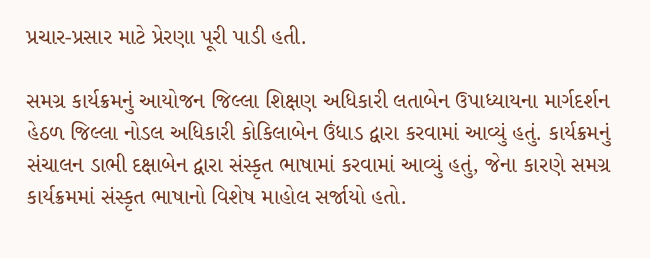પ્રચાર-પ્રસાર માટે પ્રેરણા પૂરી પાડી હતી.

સમગ્ર કાર્યક્રમનું આયોજન જિલ્લા શિક્ષણ અધિકારી લતાબેન ઉપાધ્યાયના માર્ગદર્શન હેઠળ જિલ્લા નોડલ અધિકારી કોકિલાબેન ઉંધાડ દ્વારા કરવામાં આવ્યું હતું. કાર્યક્રમનું સંચાલન ડાભી દક્ષાબેન દ્વારા સંસ્કૃત ભાષામાં કરવામાં આવ્યું હતું, જેના કારણે સમગ્ર કાર્યક્રમમાં સંસ્કૃત ભાષાનો વિશેષ માહોલ સર્જાયો હતો.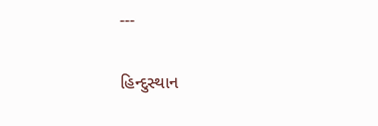---

હિન્દુસ્થાન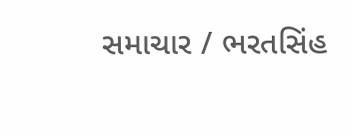સમાચાર / ભરતસિંહ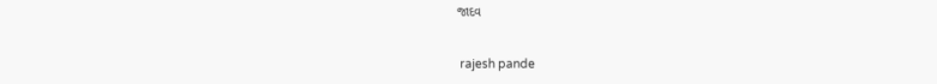જાદવ


 rajesh pande